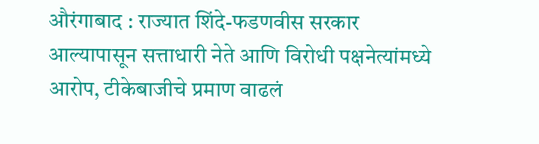औरंगाबाद : राज्यात शिंदे-फडणवीस सरकार आल्यापासून सत्ताधारी नेते आणि विरोधी पक्षनेत्यांमध्ये आरोप, टीकेबाजीचे प्रमाण वाढलं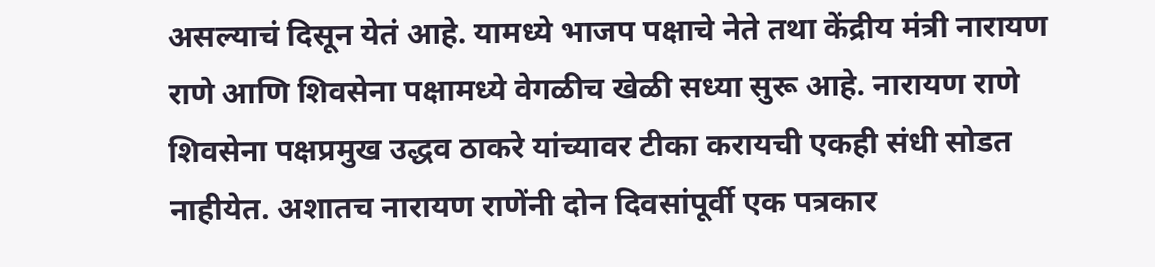असल्याचं दिसून येतं आहे. यामध्ये भाजप पक्षाचे नेते तथा केंद्रीय मंत्री नारायण राणे आणि शिवसेना पक्षामध्ये वेगळीच खेळी सध्या सुरू आहे. नारायण राणे शिवसेना पक्षप्रमुख उद्धव ठाकरे यांच्यावर टीका करायची एकही संधी सोडत नाहीयेत. अशातच नारायण राणेंनी दोन दिवसांपूर्वी एक पत्रकार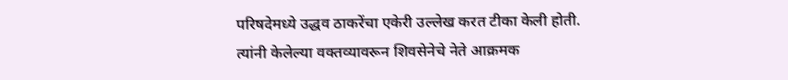परिषदेमध्ये उद्धव ठाकरेंचा एकेरी उल्लेख करत टीका केली होती. त्यांनी केलेल्या वक्तव्यावरून शिवसेनेचे नेते आक्रमक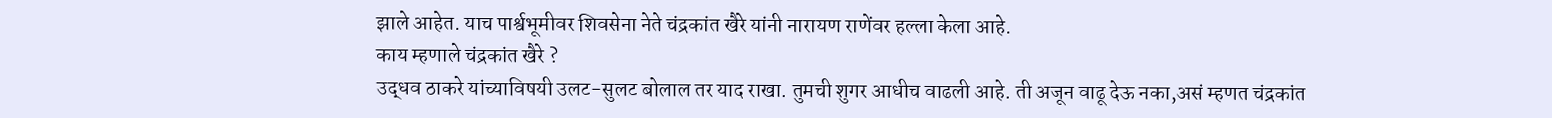झाले आहेत. याच पार्श्वभूमीवर शिवसेना नेते चंद्रकांत खैरे यांनी नारायण राणेंवर हल्ला केला आहे.
काय म्हणाले चंद्रकांत खैरे ?
उद्धव ठाकरे यांच्याविषयी उलट-सुलट बोलाल तर याद राखा. तुमची शुगर आधीच वाढली आहे. ती अजून वाढू देऊ नका,असं म्हणत चंद्रकांत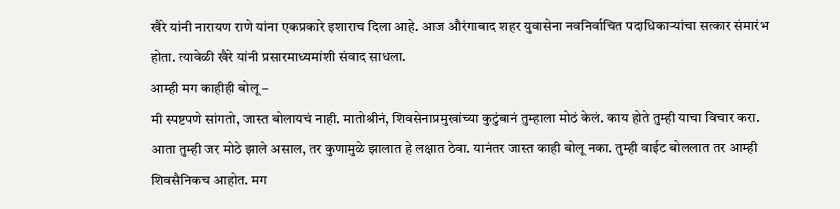खैरे यांनी नारायण राणे यांना एकप्रकारे इशाराच दिला आहे. आज औरंगाबाद शहर युवासेना नवनिर्वाचित पदाधिकाऱ्यांचा सत्कार संमारंभ होता. त्यावेळी खैरे यांनी प्रसारमाध्यमांशी संवाद साधला.
आम्ही मग काहीही बोलू –
मी स्पष्टपणे सांगतो, जास्त बोलायचं नाही. मातोश्रीनं, शिवसेनाप्रमुखांच्या कुटुंबानं तुम्हाला मोठं केलं. काय होते तुम्ही याचा विचार करा. आता तुम्ही जर मोठे झाले असाल, तर कुणामुळे झालात हे लक्षात ठेवा. यानंतर जास्त काही बोलू नका. तुम्ही वाईट बोललात तर आम्ही शिवसैनिकच आहोत. मग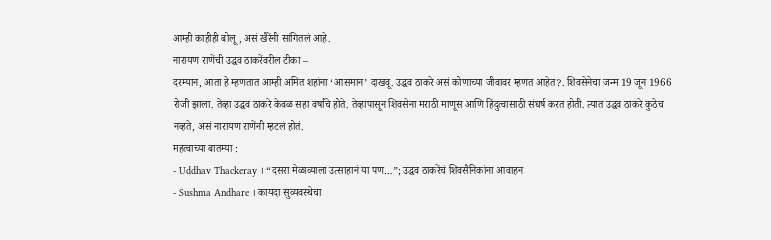आम्ही काहीही बोलू, असं खैरेंनी सांगितलं आहे.
नारायण राणेंची उद्धव ठाकरेंवरील टीका –
दरम्यान, आता हे म्हणतात आम्ही अमित शहांना ‘आसमान’ दाखवू. उद्धव ठाकरे असं कोणाच्या जीवावर म्हणत आहेत?. शिवसेनेचा जन्म 19 जून 1966 रोजी झाला. तेव्हा उद्धव ठाकरे केवळ सहा वर्षांचे होते. तेव्हापासून शिवसेना मराठी माणूस आणि हिंदुत्वासाठी संघर्ष करत होती. त्यात उद्धव ठाकरे कुठेच नव्हते, असं नारायण राणेंनी म्हटलं होतं.
महत्वाच्या बातम्या :
- Uddhav Thackeray । “दसरा मेळाव्याला उत्साहानं या पण…”; उद्धव ठाकरेंचं शिवसैनिकांना आवाहन
- Sushma Andhare । कायदा सुव्यवस्थेचा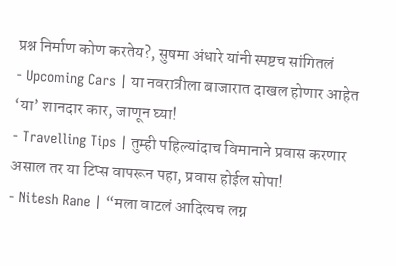प्रश्न निर्माण कोण करतेय?, सुषमा अंधारे यांनी स्पष्टच सांगितलं
- Upcoming Cars | या नवरात्रीला बाजारात दाखल होणार आहेत ‘या’ शानदार कार, जाणून घ्या!
- Travelling Tips | तुम्ही पहिल्यांदाच विमानाने प्रवास करणार असाल तर या टिप्स वापरून पहा, प्रवास होईल सोपा!
- Nitesh Rane | “मला वाटलं आदित्यच लग्न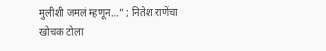मुलीशी जमलं म्हणून…” ; नितेश राणेंचा खोचक टोला